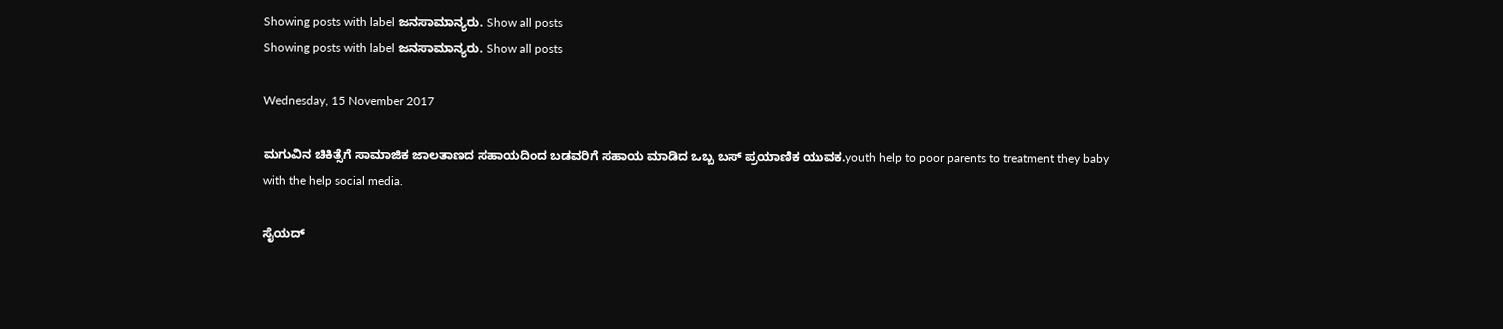Showing posts with label ಜನಸಾಮಾನ್ಯರು. Show all posts
Showing posts with label ಜನಸಾಮಾನ್ಯರು. Show all posts

Wednesday, 15 November 2017

ಮಗುವಿನ ಚಿಕಿತ್ಸೆಗೆ ಸಾಮಾಜಿಕ ಜಾಲತಾಣದ ಸಹಾಯದಿಂದ ಬಡವರಿಗೆ ಸಹಾಯ ಮಾಡಿದ ಒಬ್ಬ ಬಸ್ ಪ್ರಯಾಣಿಕ ಯುವಕ.youth help to poor parents to treatment they baby with the help social media.

ಸೈಯದ್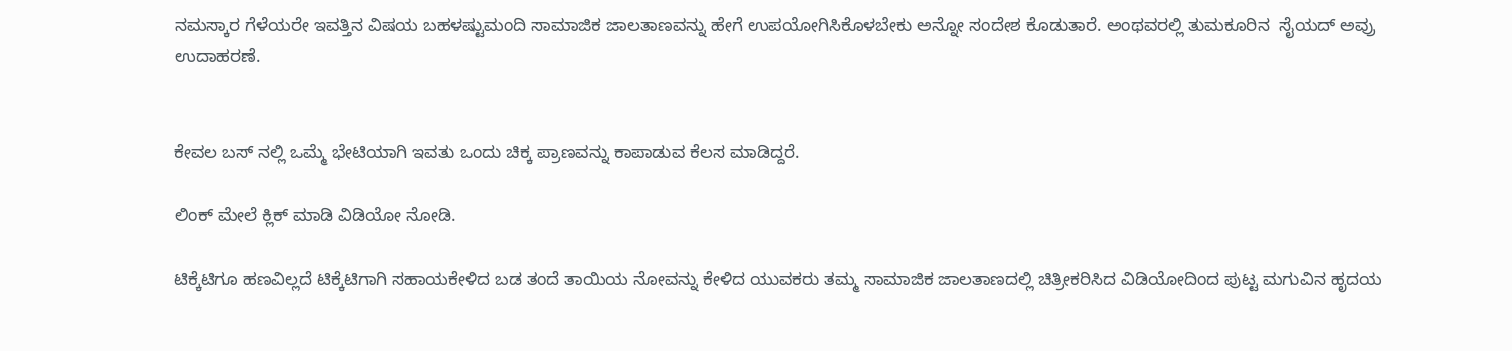ನಮಸ್ಕಾರ ಗೆಳೆಯರೇ ಇವತ್ತಿನ ವಿಷಯ ಬಹಳಷ್ಟುಮಂದಿ ಸಾಮಾಜಿಕ ಜಾಲತಾಣವನ್ನು ಹೇಗೆ ಉಪಯೋಗಿಸಿಕೊಳಬೇಕು ಅನ್ನೋ ಸಂದೇಶ ಕೊಡುತಾರೆ. ಅಂಥವರಲ್ಲಿ ತುಮಕೂರಿನ  ಸೈಯದ್ ಅವ್ರು ಉದಾಹರಣೆ.


ಕೇವಲ ಬಸ್ ನಲ್ಲಿ ಒಮ್ಮೆ ಭೇಟಿಯಾಗಿ ಇವತು ಒಂದು ಚಿಕ್ಕ ಪ್ರಾಣವನ್ನು ಕಾಪಾಡುವ ಕೆಲಸ ಮಾಡಿದ್ದರೆ.

ಲಿಂಕ್ ಮೇಲೆ ಕ್ಲಿಕ್ ಮಾಡಿ ವಿಡಿಯೋ ನೋಡಿ.

ಟಿಕ್ಕೆಟಿಗೂ ಹಣವಿಲ್ಲದೆ ಟಿಕ್ಕೆಟಿಗಾಗಿ ಸಹಾಯಕೇಳಿದ ಬಡ ತಂದೆ ತಾಯಿಯ ನೋವನ್ನು ಕೇಳಿದ ಯುವಕರು ತಮ್ಮ ಸಾಮಾಜಿಕ ಜಾಲತಾಣದಲ್ಲಿ ಚಿತ್ರೀಕರಿಸಿದ ವಿಡಿಯೋದಿಂದ ಪುಟ್ಟ ಮಗುವಿನ ಹೃದಯ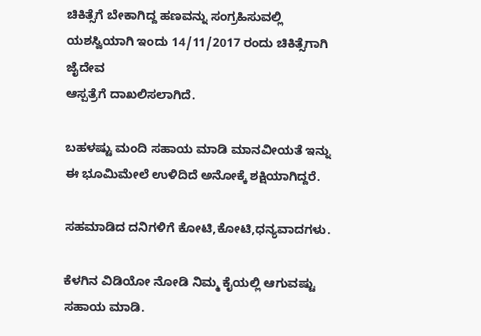ಚಿಕಿತ್ಸೆಗೆ ಬೇಕಾಗಿದ್ದ ಹಣವನ್ನು ಸಂಗ್ರಹಿಸುವಲ್ಲಿ ಯಶಸ್ವಿಯಾಗಿ ಇಂದು 14/11/2017 ರಂದು ಚಿಕಿತ್ಸೆಗಾಗಿ ಜೈದೇವ
ಆಸ್ಪತ್ರೆಗೆ ದಾಖಲಿಸಲಾಗಿದೆ.

ಬಹಳಷ್ಟು ಮಂದಿ ಸಹಾಯ ಮಾಡಿ ಮಾನವೀಯತೆ ಇನ್ನು ಈ ಭೂಮಿಮೇಲೆ ಉಳಿದಿದೆ ಅನೋಕ್ಕೆ ಶಕ್ಷಿಯಾಗಿದ್ದರೆ.

ಸಹಮಾಡಿದ ದನಿಗಳಿಗೆ ಕೋಟಿ,ಕೋಟಿ,ಧನ್ಯವಾದಗಳು.

ಕೆಳಗಿನ ವಿಡಿಯೋ ನೋಡಿ ನಿಮ್ಮ ಕೈಯಲ್ಲಿ ಆಗುವಷ್ಟು ಸಹಾಯ ಮಾಡಿ.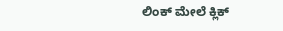ಲಿಂಕ್ ಮೇಲೆ ಕ್ಲಿಕ್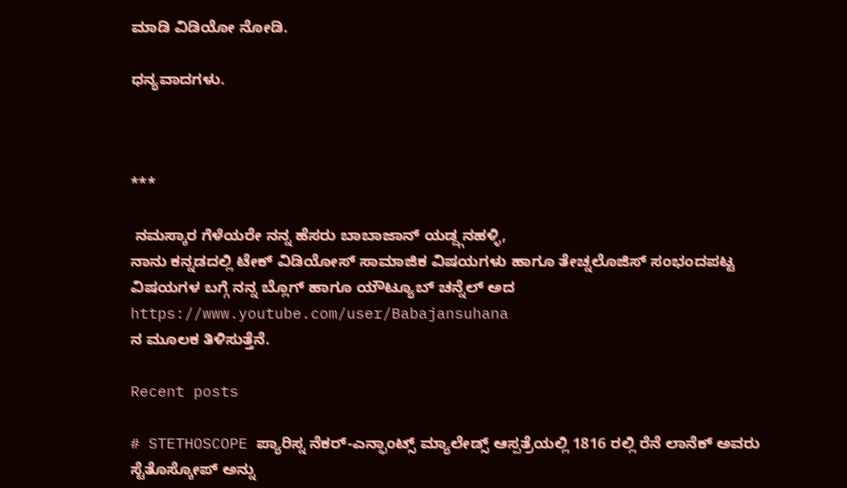ಮಾಡಿ ವಿಡಿಯೋ ನೋಡಿ.

ಧನ್ಯವಾದಗಳು.



***

 ನಮಸ್ಕಾರ ಗೆಳೆಯರೇ ನನ್ನ ಹೆಸರು ಬಾಬಾಜಾನ್ ಯಡ್ದ್ಗನಹಳ್ಳಿ,
ನಾನು ಕನ್ನಡದಲ್ಲಿ ಟೇಕ್ ವಿಡಿಯೋಸ್ ಸಾಮಾಜಿಕ ವಿಷಯಗಳು ಹಾಗೂ ತೇಚ್ನಲೊಜಿಸ್ ಸಂಭಂದಪಟ್ಟ ವಿಷಯಗಳ ಬಗ್ಗೆ ನನ್ನ ಬ್ಲೊಗ್ ಹಾಗೂ ಯೌಟ್ಯೂಬ್ ಚನ್ನೆಲ್ ಅದ
https://www.youtube.com/user/Babajansuhana
ನ ಮೂಲಕ ತಿಳಿಸುತ್ತೆನೆ.

Recent posts

# STETHOSCOPE ಪ್ಯಾರಿಸ್ನ ನೆಕರ್-ಎನ್ಫಾಂಟ್ಸ್ ಮ್ಯಾಲೇಡ್ಸ್ ಆಸ್ಪತ್ರೆಯಲ್ಲಿ 1816 ರಲ್ಲಿ ರೆನೆ ಲಾನೆಕ್ ಅವರು ಸ್ಟೆತೊಸ್ಕೋಪ್ ಅನ್ನು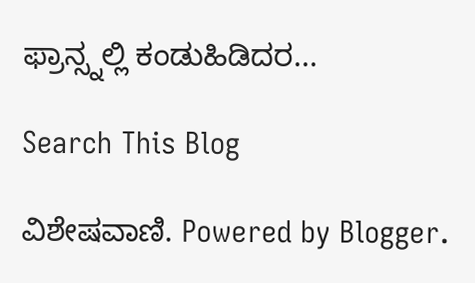ಫ್ರಾನ್ಸ್ನಲ್ಲಿ ಕಂಡುಹಿಡಿದರ...

Search This Blog

ವಿಶೇಷವಾಣಿ. Powered by Blogger.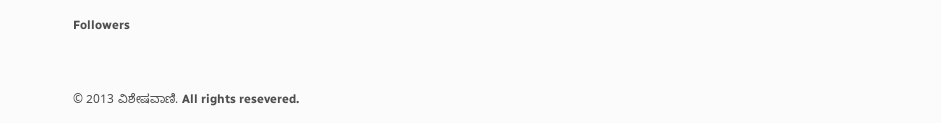Followers



© 2013 ವಿಶೇಷವಾಣಿ. All rights resevered.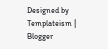Designed by Templateism | Blogger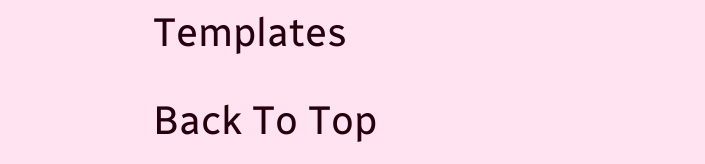Templates

Back To Top